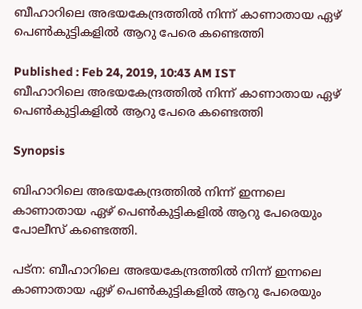ബീഹാറിലെ അഭയകേന്ദ്രത്തിൽ നിന്ന് കാണാതായ ഏഴ് പെൺകുട്ടികളിൽ ആറു പേരെ കണ്ടെത്തി

Published : Feb 24, 2019, 10:43 AM IST
ബീഹാറിലെ അഭയകേന്ദ്രത്തിൽ നിന്ന് കാണാതായ ഏഴ് പെൺകുട്ടികളിൽ ആറു പേരെ കണ്ടെത്തി

Synopsis

ബിഹാറിലെ അഭയകേന്ദ്രത്തിൽ നിന്ന് ഇന്നലെ കാണാതായ ഏഴ് പെൺകുട്ടികളിൽ ആറു പേരെയും പോലീസ് കണ്ടെത്തി.

പട്ന: ബീഹാറിലെ അഭയകേന്ദ്രത്തിൽ നിന്ന് ഇന്നലെ കാണാതായ ഏഴ് പെൺകുട്ടികളിൽ ആറു പേരെയും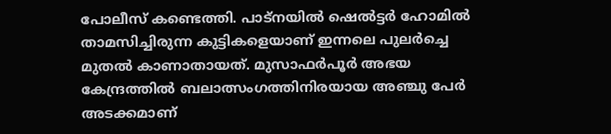പോലീസ് കണ്ടെത്തി. പാട്നയിൽ ഷെൽട്ടർ ഹോമിൽ താമസിച്ചിരുന്ന കുട്ടികളെയാണ് ഇന്നലെ പുലർച്ചെ മുതൽ കാണാതായത്. മുസാഫർപൂർ അഭയ കേന്ദ്രത്തിൽ ബലാത്സംഗത്തിനിരയായ അഞ്ചു പേര്‍ അടക്കമാണ്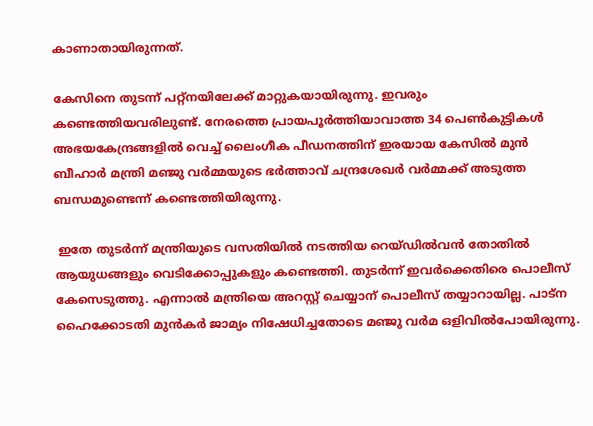കാണാതായിരുന്നത്.

കേസിനെ തുടന്ന് പറ്റ്നയിലേക്ക് മാറ്റുകയായിരുന്നു. ഇവരും കണ്ടെത്തിയവരിലുണ്ട്. നേരത്തെ പ്രായപൂർത്തിയാവാത്ത 34 പെൺകുട്ടികൾ അഭയകേന്ദ്രങ്ങളിൽ വെച്ച് ലൈംഗീക പീഡനത്തിന് ഇരയായ കേസിൽ മുൻ ബീഹാർ മന്ത്രി മഞ്ജു വർമ്മയുടെ ഭർത്താവ് ചന്ദ്രശേഖർ വർമ്മക്ക് അടുത്ത ബന്ധമുണ്ടെന്ന് കണ്ടെത്തിയിരുന്നു.

 ഇതേ തുടര്‍ന്ന് മന്ത്രിയുടെ വസതിയില്‍ നടത്തിയ റെയ്ഡില്‍വന്‍ തോതില്‍ ആയുധങ്ങളും വെടിക്കോപ്പുകളും കണ്ടെത്തി. തുടര്‍ന്ന് ഇവര്‍ക്കെതിരെ പൊലീസ് കേസെടുത്തു. എന്നാല്‍ മന്ത്രിയെ അറസ്റ്റ് ചെയ്യാന‍് പൊലീസ് തയ്യാറായില്ല. പാട്ന ഹൈക്കോടതി മുന്‍കര്‍ ജാമ്യം നിഷേധിച്ചതോടെ മഞ്ജു വര്‍മ ഒളിവില്‍പോയിരുന്നു.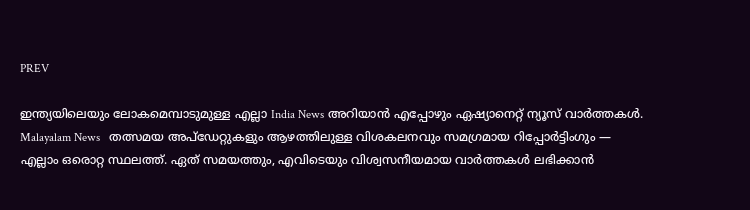PREV

ഇന്ത്യയിലെയും ലോകമെമ്പാടുമുള്ള എല്ലാ India News അറിയാൻ എപ്പോഴും ഏഷ്യാനെറ്റ് ന്യൂസ് വാർത്തകൾ. Malayalam News   തത്സമയ അപ്‌ഡേറ്റുകളും ആഴത്തിലുള്ള വിശകലനവും സമഗ്രമായ റിപ്പോർട്ടിംഗും — എല്ലാം ഒരൊറ്റ സ്ഥലത്ത്. ഏത് സമയത്തും, എവിടെയും വിശ്വസനീയമായ വാർത്തകൾ ലഭിക്കാൻ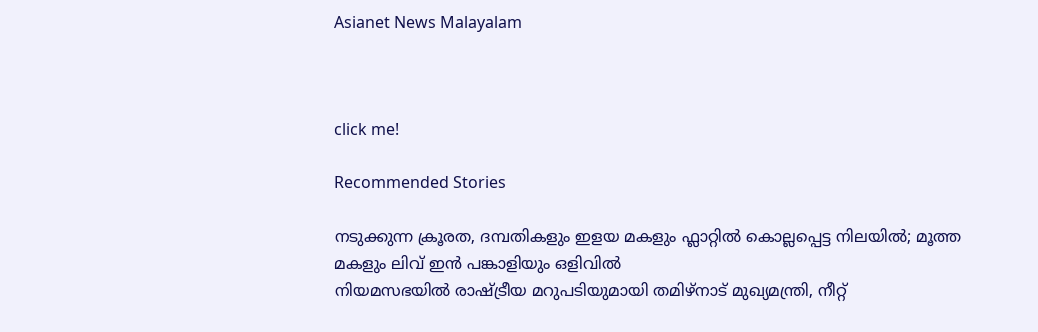Asianet News Malayalam



click me!

Recommended Stories

നടുക്കുന്ന ക്രൂരത, ദമ്പതികളും ഇളയ മകളും ഫ്ലാറ്റിൽ കൊല്ലപ്പെട്ട നിലയിൽ; മൂത്ത മകളും ലിവ് ഇൻ പങ്കാളിയും ഒളിവിൽ
നിയമസഭയിൽ രാഷ്ട്രീയ മറുപടിയുമായി തമിഴ്‌നാട് മുഖ്യമന്ത്രി, നീറ്റ്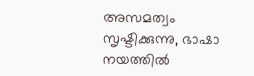അസമത്വം സൃഷ്ടിക്കുന്നു, ഭാഷാ നയത്തിൽ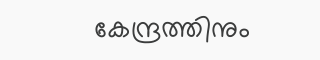കേന്ദ്രത്തിനും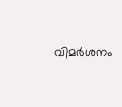വിമര്‍ശനം